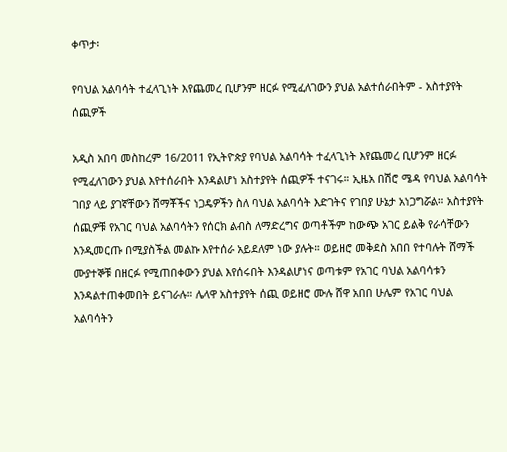ቀጥታ፡

የባህል አልባሳት ተፈላጊነት እየጨመረ ቢሆንም ዘርፉ የሚፈለገውን ያህል አልተሰራበትም - አስተያየት ሰጪዎች

አዲስ አበባ መስከረም 16/2011 የኢትዮጵያ የባህል አልባሳት ተፈላጊነት እየጨመረ ቢሆንም ዘርፉ የሚፈለገውን ያህል እየተሰራበት እንዳልሆነ አስተያየት ሰጪዎች ተናገሩ። ኢዜአ በሽሮ ሜዳ የባህል አልባሳት ገበያ ላይ ያገኛቸውን ሸማቾችና ነጋዴዎችን ስለ ባህል አልባሳት እድገትና የገበያ ሁኔታ አነጋግሯል። አስተያየት ሰጪዎቹ የአገር ባህል አልባሳትን የሰርክ ልብስ ለማድረግና ወጣቶችም ከውጭ አገር ይልቅ የራሳቸውን እንዲመርጡ በሚያስችል መልኩ እየተሰራ አይደለም ነው ያሉት። ወይዘሮ መቅደስ አበበ የተባሉት ሸማች ሙያተኞቹ በዘርፉ የሚጠበቀውን ያህል እየሰሩበት እንዳልሆነና ወጣቱም የአገር ባህል አልባሳቱን እንዳልተጠቀመበት ይናገራሉ። ሌላዋ አስተያየት ሰጪ ወይዘሮ ሙሉ ሸዋ አበበ ሁሌም የአገር ባህል አልባሳትን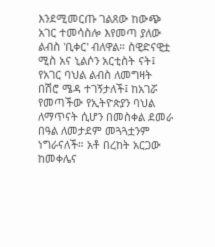እንደሚመርጡ ገልጸው ከውጭ አገር ተመሳስሎ እየመጣ ያለው ልብስ 'ቢቀር' ብለዋል። ስዊድናዊቷ ሚስ አና ኒልሶን አርቲስት ናት፤ የአገር ባህል ልብስ ለመግዛት በሽሮ ሜዳ ተገኝታለች፤ ከአገሯ የመጣችው የኢትዮጵያን ባህል ለማጥናት ሲሆን በመስቀል ደመራ በዓል ለመታደም መጓጓቷንም ነግራናለች። አቶ በረከት አርጋው ከመቀሌና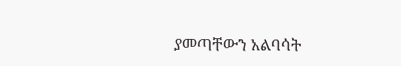ያመጣቸውን አልባሳት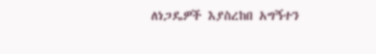ለነጋዴዎች እያስረከበ አግኝተን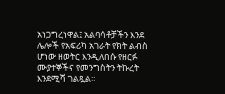አነጋግረነዋል፤ አልባሳቶቻችን እንደ ሌሎች የአፍሪካ አገራት የክት ልብስ ሆነው ዘወትር እንዲለበሱ የዘርፉ ሙያተኞችና የመንግስትን ትኩረት እንደሚሻ ገልጿል።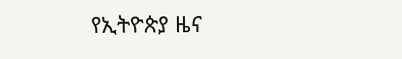የኢትዮጵያ ዜና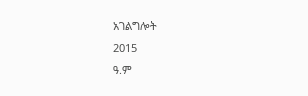አገልግሎት
2015
ዓ.ም